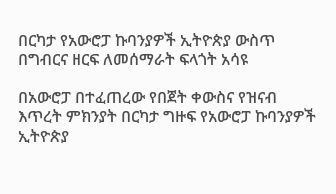በርካታ የአውሮፓ ኩባንያዎች ኢትዮጵያ ውስጥ በግብርና ዘርፍ ለመሰማራት ፍላጎት አሳዩ

በአውሮፓ በተፈጠረው የበጀት ቀውስና የዝናብ እጥረት ምክንያት በርካታ ግዙፍ የአውሮፓ ኩባንያዎች ኢትዮጵያ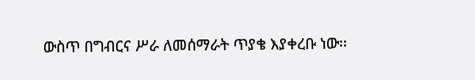ውስጥ በግብርና ሥራ ለመሰማራት ጥያቄ እያቀረቡ ነው፡፡